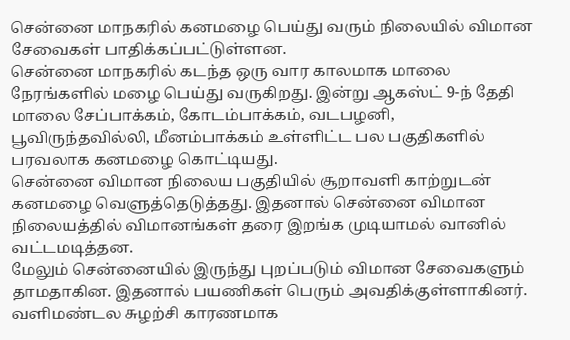சென்னை மாநகரில் கனமழை பெய்து வரும் நிலையில் விமான சேவைகள் பாதிக்கப்பட்டுள்ளன.
சென்னை மாநகரில் கடந்த ஒரு வார காலமாக மாலை நேரங்களில் மழை பெய்து வருகிறது. இன்று ஆகஸ்ட் 9-ந் தேதி மாலை சேப்பாக்கம், கோடம்பாக்கம், வடபழனி, பூவிருந்தவில்லி, மீனம்பாக்கம் உள்ளிட்ட பல பகுதிகளில் பரவலாக கனமழை கொட்டியது.
சென்னை விமான நிலைய பகுதியில் சூறாவளி காற்றுடன் கனமழை வெளுத்தெடுத்தது. இதனால் சென்னை விமான நிலையத்தில் விமானங்கள் தரை இறங்க முடியாமல் வானில் வட்டமடித்தன.
மேலும் சென்னையில் இருந்து புறப்படும் விமான சேவைகளும் தாமதாகின. இதனால் பயணிகள் பெரும் அவதிக்குள்ளாகினர். வளிமண்டல சுழற்சி காரணமாக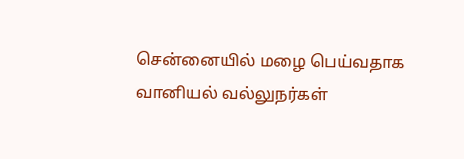சென்னையில் மழை பெய்வதாக வானியல் வல்லுநர்கள்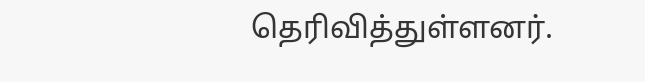தெரிவித்துள்ளனர்.